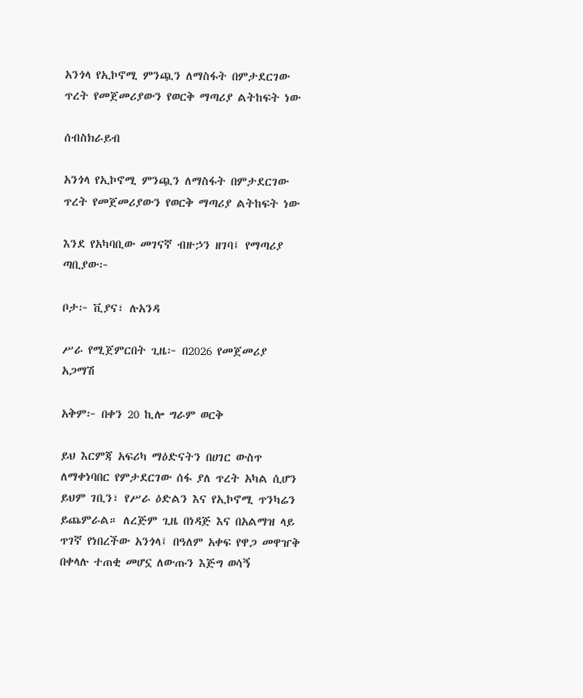አንጎላ የኢኮኖሚ ምንጯን ለማስፋት በምታደርገው ጥረት የመጀመሪያውን የወርቅ ማጣሪያ ልትከፍት ነው

ሰብስክራይብ

አንጎላ የኢኮኖሚ ምንጯን ለማስፋት በምታደርገው ጥረት የመጀመሪያውን የወርቅ ማጣሪያ ልትከፍት ነው

እንደ የአካባቢው መገናኛ ብዙኃን ዘገባ፤ የማጣሪያ ጣቢያው፦

ቦታ፦ ቪያና፣ ሉአንዳ

ሥራ የሚጀምርበት ጊዜ፦ በ2026 የመጀመሪያ አጋማሽ

አቅም፦ በቀን 20 ኪሎ ግራም ወርቅ

ይህ እርምጃ አፍሪካ ማዕድናትን በሀገር ውስጥ ለማቀነባበር የምታደርገው ሰፋ ያለ ጥረት አካል ሲሆን ይህም ገቢን፣ የሥራ ዕድልን እና የኢኮኖሚ ጥንካሬን ይጨምራል። ለረጅም ጊዜ በነዳጅ እና በአልማዝ ላይ ጥገኛ የነበረችው አንጎላ፤ በዓለም አቀፍ የዋጋ መዋዠቅ በቀላሉ ተጠቂ መሆኗ ለውጡን እጅግ ወሳኝ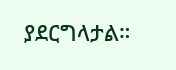ያደርግላታል።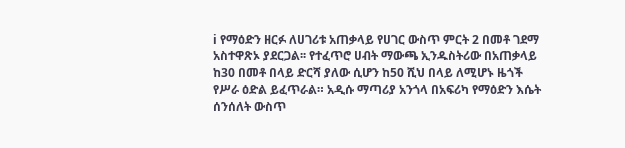ℹ የማዕድን ዘርፉ ለሀገሪቱ አጠቃላይ የሀገር ውስጥ ምርት 2 በመቶ ገደማ አስተዋጽኦ ያደርጋል፡፡ የተፈጥሮ ሀብት ማውጫ ኢንዱስትሪው በአጠቃላይ ከ30 በመቶ በላይ ድርሻ ያለው ሲሆን ከ50 ሺህ በላይ ለሚሆኑ ዜጎች የሥራ ዕድል ይፈጥራል። አዲሱ ማጣሪያ አንጎላ በአፍሪካ የማዕድን እሴት ሰንሰለት ውስጥ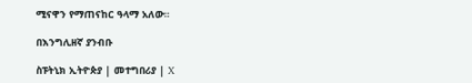ሚናዋን የማጠናከር ዓላማ አለው።

በእንግሊዘኛ ያንብቡ

ስፑትኒክ ኢትዮጵያ | መተግበሪያ | X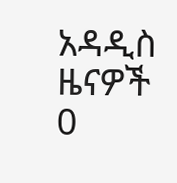አዳዲስ ዜናዎች
0